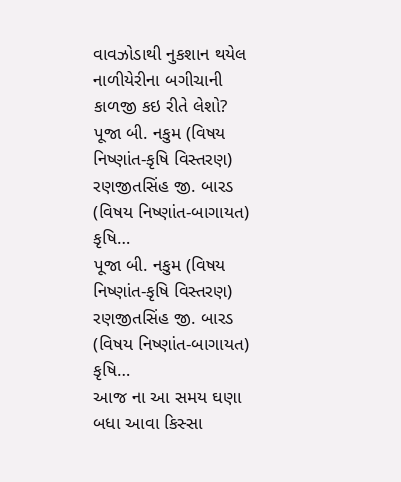વાવઝોડાથી નુકશાન થયેલ નાળીયેરીના બગીચાની કાળજી કઇ રીતે લેશો?
પૂજા બી. નકુમ (વિષય નિષ્ણાંત-કૃષિ વિસ્તરણ) રણજીતસિંહ જી. બારડ (વિષય નિષ્ણાંત-બાગાયત) કૃષિ…
પૂજા બી. નકુમ (વિષય નિષ્ણાંત-કૃષિ વિસ્તરણ) રણજીતસિંહ જી. બારડ (વિષય નિષ્ણાંત-બાગાયત) કૃષિ…
આજ ના આ સમય ઘણા બધા આવા કિસ્સા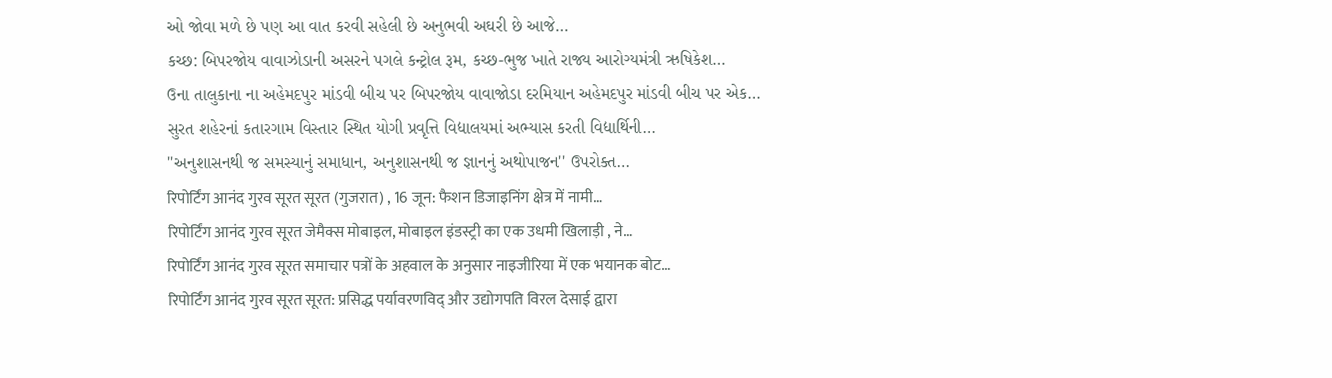ઓ જોવા મળે છે પણ આ વાત કરવી સહેલી છે અનુભવી અઘરી છે આજે…
કચ્છ: બિપરજોય વાવાઝોડાની અસરને પગલે કન્ટ્રોલ રૂમ, કચ્છ-ભુજ ખાતે રાજ્ય આરોગ્યમંત્રી ઋષિકેશ…
ઉના તાલુકાના ના અહેમદપુર માંડવી બીચ પર બિપરજોય વાવાજોડા દરમિયાન અહેમદપુર માંડવી બીચ પર એક…
સુરત શહેરનાં કતારગામ વિસ્તાર સ્થિત યોગી પ્રવૃત્તિ વિદ્યાલયમાં અભ્યાસ કરતી વિદ્યાર્થિની…
''અનુશાસનથી જ સમસ્યાનું સમાધાન, અનુશાસનથી જ જ્ઞાનનું અથોપાજન'' ઉપરોક્ત…
रिपोर्टिंग आनंद गुरव सूरत सूरत (गुजरात) , 16 जून: फैशन डिजाइनिंग क्षेत्र में नामी…
रिपोर्टिंग आनंद गुरव सूरत जेमैक्स मोबाइल, मोबाइल इंडस्ट्री का एक उधमी खिलाड़ी , ने…
रिपोर्टिंग आनंद गुरव सूरत समाचार पत्रों के अहवाल के अनुसार नाइजीरिया में एक भयानक बोट…
रिपोर्टिंग आनंद गुरव सूरत सूरत: प्रसिद्ध पर्यावरणविद् और उद्योगपति विरल देसाई द्वारा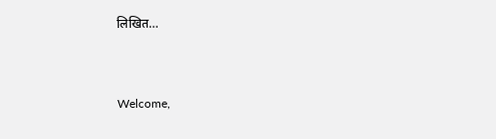लिखित…


Welcome,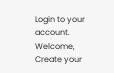Login to your account.
Welcome, Create your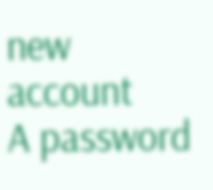new account
A password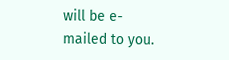will be e-mailed to you.